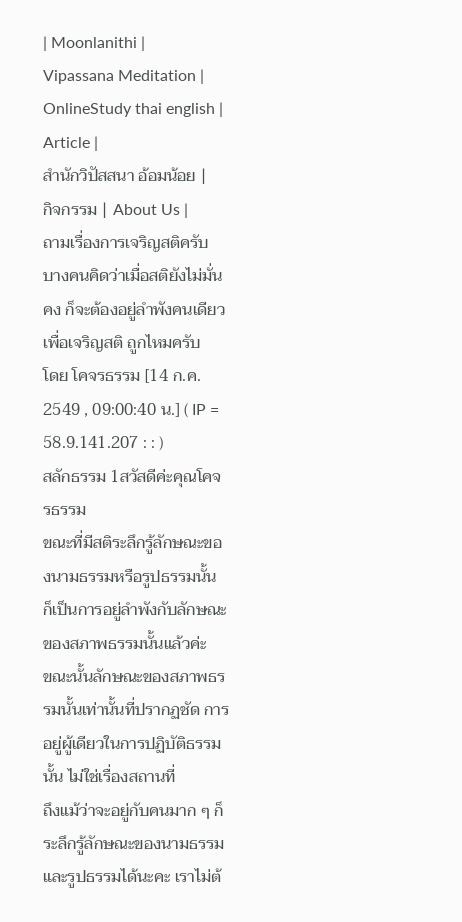| Moonlanithi |
Vipassana Meditation |
OnlineStudy thai english |
Article |
สำนักวิปัสสนา อ้อมน้อย |
กิจกรรม | About Us |
ถามเรื่องการเจริญสติครับ
บางคนคิดว่าเมื่อสติยังไม่มั่นคง ก็จะต้องอยู่ลำพังคนเดียว เพื่อเจริญสติ ถูกไหมครับ
โดย โคจรธรรม [14 ก.ค. 2549 , 09:00:40 น.] ( IP = 58.9.141.207 : : )
สลักธรรม 1สวัสดีค่ะคุณโคจรธรรม
ขณะที่มีสติระลึกรู้ลักษณะของนามธรรมหรือรูปธรรมนั้น ก็เป็นการอยู่ลำพังกับลักษณะของสภาพธรรมนั้นแล้วค่ะ
ขณะนั้นลักษณะของสภาพธรรมนั้นเท่านั้นที่ปรากฏชัด การอยู่ผู้เดียวในการปฏิบัติธรรมนั้น ไม่ใช่เรื่องสถานที่
ถึงแม้ว่าจะอยู่กับคนมาก ๆ ก็ระลึกรู้ลักษณะของนามธรรมและรูปธรรมได้นะคะ เราไม่ต้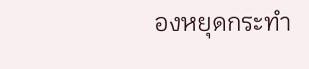องหยุดกระทำ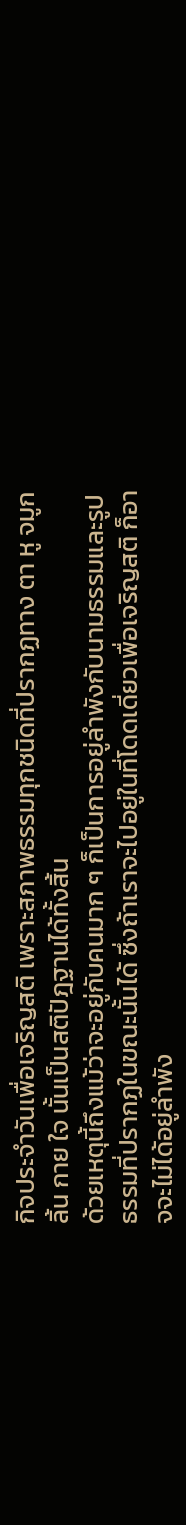กิจประจำวันเพื่อเจริญสติ เพราะสภาพธรรมทุกชนิดที่ปรากฏทาง ตา หู จมูก ลิ้น กาย ใจ นั้นเป็นสติปัฎฐานได้ทั้งสิ้น
ด้วยเหตุนี้ถึงแม้ว่าจะอยู่กับคนมาก ๆ ก็เป็นการอยู่ลำพังกับนามธรรมและรูปธรรมที่ปรากฏในขณะนั้นได้ ซึ่งถ้าเราจะไปอยู่ในที่โดดเดี่ยวเพื่อเจริญสติ ก็อาจจะไม่ได้อยู่ลำพัง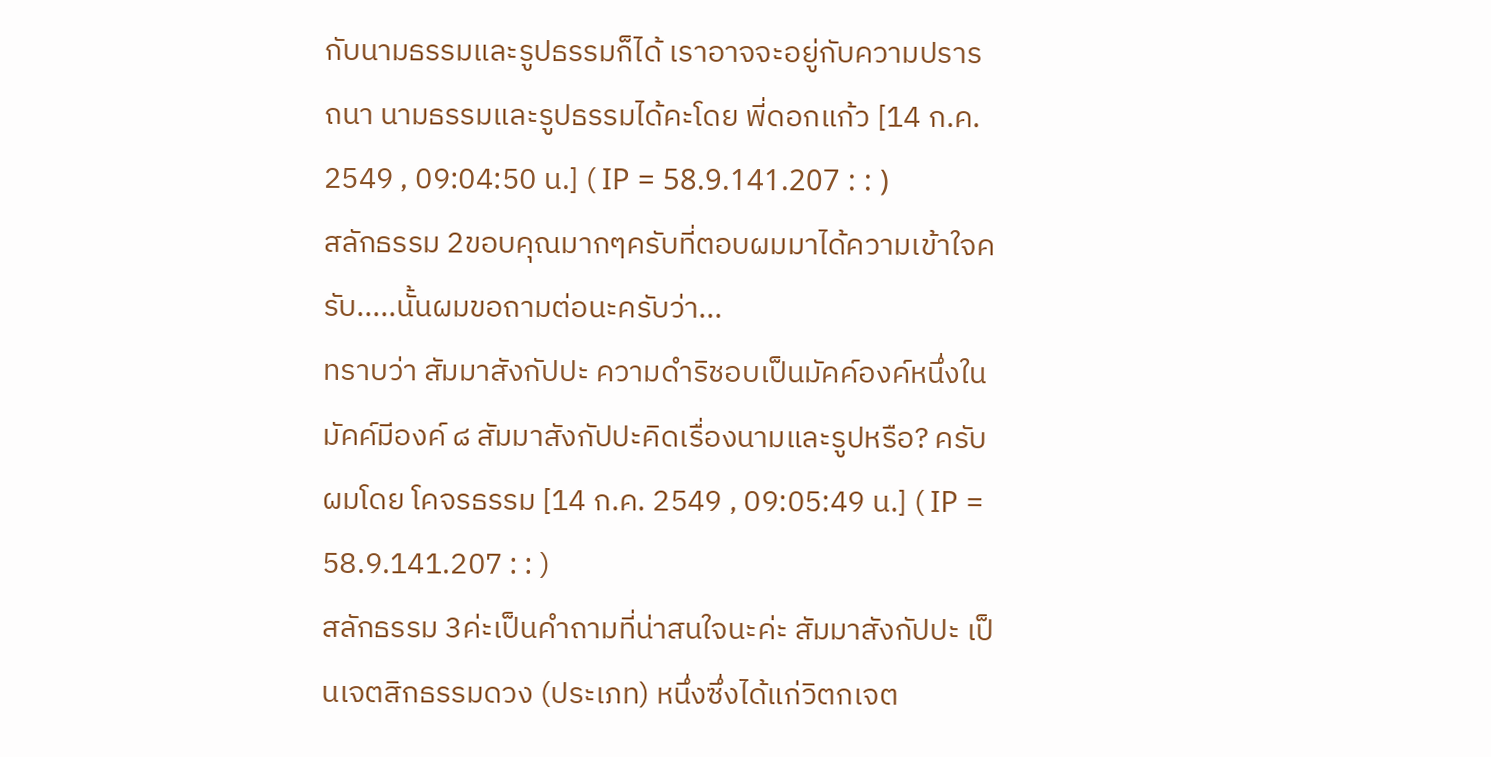กับนามธรรมและรูปธรรมก็ได้ เราอาจจะอยู่กับความปรารถนา นามธรรมและรูปธรรมได้คะโดย พี่ดอกแก้ว [14 ก.ค. 2549 , 09:04:50 น.] ( IP = 58.9.141.207 : : )
สลักธรรม 2ขอบคุณมากๆครับที่ตอบผมมาได้ความเข้าใจครับ.....นั้นผมขอถามต่อนะครับว่า...
ทราบว่า สัมมาสังกัปปะ ความดำริชอบเป็นมัคค์องค์หนึ่งในมัคค์มีองค์ ๘ สัมมาสังกัปปะคิดเรื่องนามและรูปหรือ? ครับผมโดย โคจรธรรม [14 ก.ค. 2549 , 09:05:49 น.] ( IP = 58.9.141.207 : : )
สลักธรรม 3ค่ะเป็นคำถามที่น่าสนใจนะค่ะ สัมมาสังกัปปะ เป็นเจตสิกธรรมดวง (ประเภท) หนึ่งซึ่งได้แก่วิตกเจต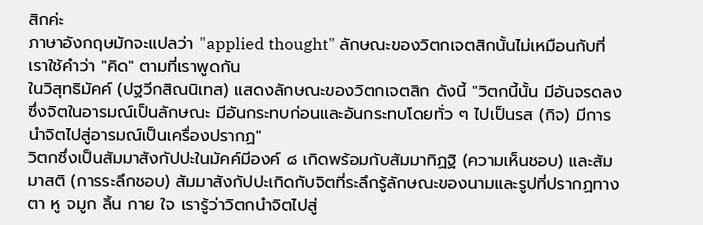สิกค่ะ
ภาษาอังกฤษมักจะแปลว่า "applied thought" ลักษณะของวิตกเจตสิกนั้นไม่เหมือนกับที่เราใช้คำว่า "คิด" ตามที่เราพูดกัน
ในวิสุทธิมัคค์ (ปฐวีกสิณนิเทส) แสดงลักษณะของวิตกเจตสิก ดังนี้ "วิตกนี้นั้น มีอันจรดลงซึ่งจิตในอารมณ์เป็นลักษณะ มีอันกระทบก่อนและอันกระทบโดยทั่ว ๆ ไปเป็นรส (กิจ) มีการนำจิตไปสู่อารมณ์เป็นเครื่องปรากฏ"
วิตกซึ่งเป็นสัมมาสังกัปปะในมัคค์มีองค์ ๘ เกิดพร้อมกับสัมมาทิฏฐิ (ความเห็นชอบ) และสัมมาสติ (การระลึกชอบ) สัมมาสังกัปปะเกิดกับจิตที่ระลึกรู้ลักษณะของนามและรูปที่ปรากฏทางตา หู จมูก ลิ้น กาย ใจ เรารู้ว่าวิตกนำจิตไปสู่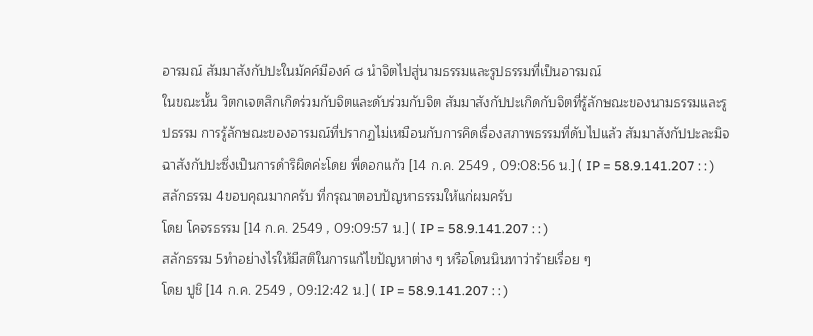อารมณ์ สัมมาสังกัปปะในมัคค์มีองค์ ๘ นำจิตไปสู่นามธรรมและรูปธรรมที่เป็นอารมณ์
ในขณะนั้น วิตกเจตสิกเกิดร่วมกับจิตและดับร่วมกับจิต สัมมาสังกัปปะเกิดกับจิตที่รู้ลักษณะของนามธรรมและรูปธรรม การรู้ลักษณะของอารมณ์ที่ปรากฏไม่เหมือนกับการคิดเรื่องสภาพธรรมที่ดับไปแล้ว สัมมาสังกัปปะละมิจฉาสังกัปปะซึ่งเป็นการดำริผิดค่ะโดย พี่ดอกแก้ว [14 ก.ค. 2549 , 09:08:56 น.] ( IP = 58.9.141.207 : : )
สลักธรรม 4ขอบคุณมากครับ ที่กรุณาตอบปัญหาธรรมให้แก่ผมครับ
โดย โคจรธรรม [14 ก.ค. 2549 , 09:09:57 น.] ( IP = 58.9.141.207 : : )
สลักธรรม 5ทำอย่างไรให้มีสติในการแก้ไขปัญหาต่าง ๆ หรือโดนนินทาว่าร้ายเรื่อย ๆ
โดย ปูชิ [14 ก.ค. 2549 , 09:12:42 น.] ( IP = 58.9.141.207 : : )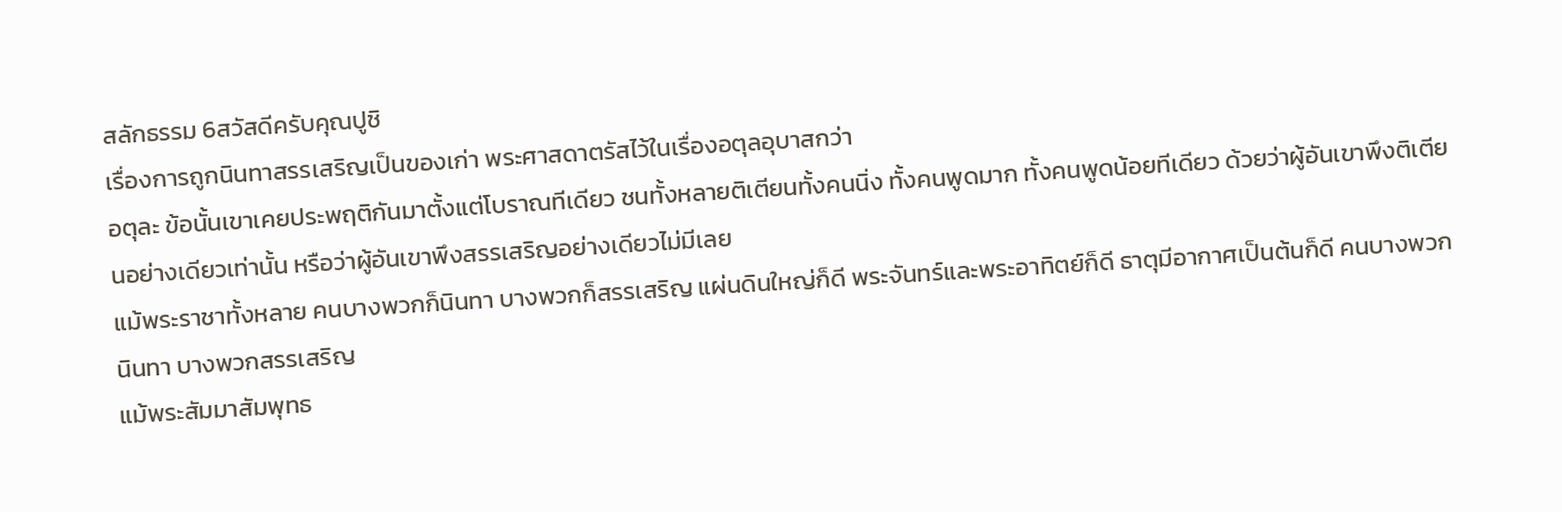สลักธรรม 6สวัสดีครับคุณปูชิ
เรื่องการถูกนินทาสรรเสริญเป็นของเก่า พระศาสดาตรัสไว้ในเรื่องอตุลอุบาสกว่า
อตุละ ข้อนั้นเขาเคยประพฤติกันมาตั้งแต่โบราณทีเดียว ชนทั้งหลายติเตียนทั้งคนนิ่ง ทั้งคนพูดมาก ทั้งคนพูดน้อยทีเดียว ด้วยว่าผู้อันเขาพึงติเตียนอย่างเดียวเท่านั้น หรือว่าผู้อันเขาพึงสรรเสริญอย่างเดียวไม่มีเลย
แม้พระราชาทั้งหลาย คนบางพวกก็นินทา บางพวกก็สรรเสริญ แผ่นดินใหญ่ก็ดี พระจันทร์และพระอาทิตย์ก็ดี ธาตุมีอากาศเป็นต้นก็ดี คนบางพวกนินทา บางพวกสรรเสริญ
แม้พระสัมมาสัมพุทธ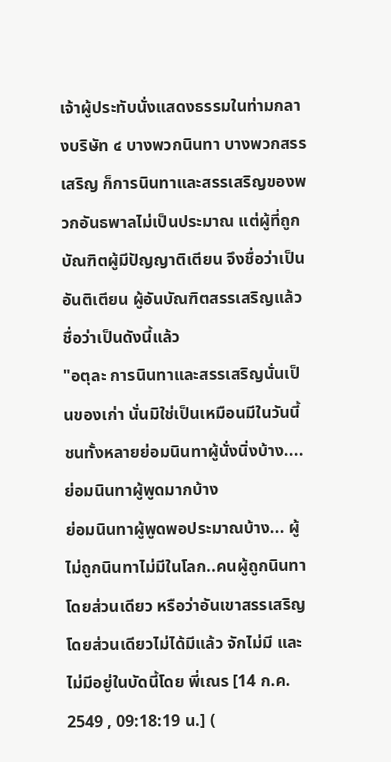เจ้าผู้ประทับนั่งแสดงธรรมในท่ามกลางบริษัท ๔ บางพวกนินทา บางพวกสรรเสริญ ก็การนินทาและสรรเสริญของพวกอันธพาลไม่เป็นประมาณ แต่ผู้ที่ถูกบัณฑิตผู้มีปัญญาติเตียน จึงชื่อว่าเป็นอันติเตียน ผู้อันบัณฑิตสรรเสริญแล้ว ชื่อว่าเป็นดังนี้แล้ว
"อตุละ การนินทาและสรรเสริญนั่นเป็นของเก่า นั่นมิใช่เป็นเหมือนมีในวันนี้
ชนทั้งหลายย่อมนินทาผู้นั่งนิ่งบ้าง....ย่อมนินทาผู้พูดมากบ้าง
ย่อมนินทาผู้พูดพอประมาณบ้าง... ผู้ไม่ถูกนินทาไม่มีในโลก..คนผู้ถูกนินทาโดยส่วนเดียว หรือว่าอันเขาสรรเสริญโดยส่วนเดียวไม่ได้มีแล้ว จักไม่มี และไม่มีอยู่ในบัดนี้โดย พี่เณร [14 ก.ค. 2549 , 09:18:19 น.] (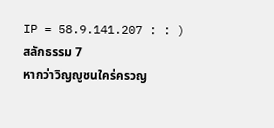IP = 58.9.141.207 : : )
สลักธรรม 7
หากว่าวิญญูชนใคร่ครวญ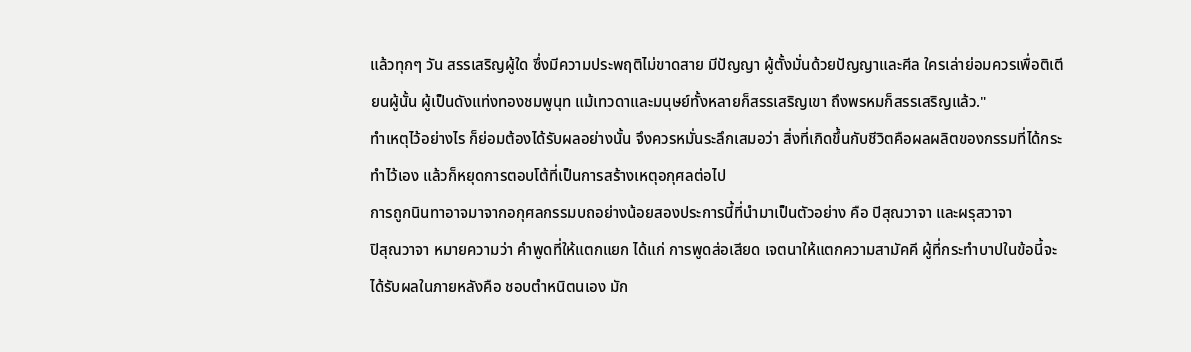แล้วทุกๆ วัน สรรเสริญผู้ใด ซึ่งมีความประพฤติไม่ขาดสาย มีปัญญา ผู้ตั้งมั่นด้วยปัญญาและศีล ใครเล่าย่อมควรเพื่อติเตียนผู้นั้น ผู้เป็นดังแท่งทองชมพูนุท แม้เทวดาและมนุษย์ทั้งหลายก็สรรเสริญเขา ถึงพรหมก็สรรเสริญแล้ว."
ทำเหตุไว้อย่างไร ก็ย่อมต้องได้รับผลอย่างนั้น จึงควรหมั่นระลึกเสมอว่า สิ่งที่เกิดขึ้นกับชีวิตคือผลผลิตของกรรมที่ได้กระทำไว้เอง แล้วก็หยุดการตอบโต้ที่เป็นการสร้างเหตุอกุศลต่อไป
การถูกนินทาอาจมาจากอกุศลกรรมบถอย่างน้อยสองประการนี้ที่นำมาเป็นตัวอย่าง คือ ปิสุณวาจา และผรุสวาจา
ปิสุณวาจา หมายความว่า คำพูดที่ให้แตกแยก ได้แก่ การพูดส่อเสียด เจตนาให้แตกความสามัคคี ผู้ที่กระทำบาปในข้อนี้จะได้รับผลในภายหลังคือ ชอบตำหนิตนเอง มัก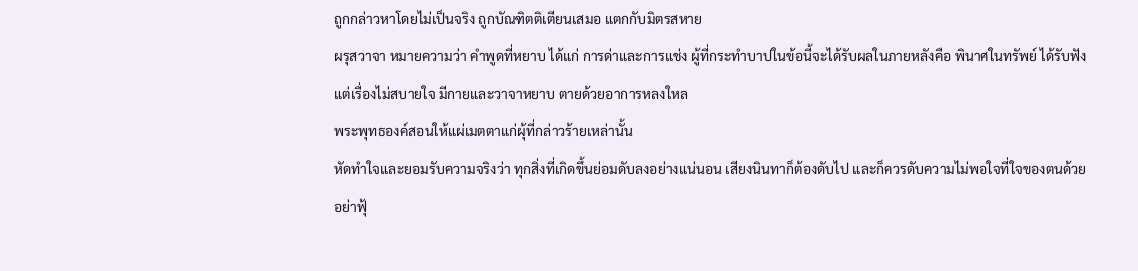ถูกกล่าวหาโดยไม่เป็นจริง ถูกบัณฑิตติเตียนเสมอ แตกกับมิตรสหาย
ผรุสวาจา หมายความว่า คำพูดที่หยาบ ได้แก่ การด่าและการแช่ง ผู้ที่กระทำบาปในข้อนี้จะได้รับผลในภายหลังคือ พินาศในทรัพย์ ได้รับฟังแต่เรื่องไม่สบายใจ มีกายและวาจาหยาบ ตายด้วยอาการหลงใหล
พระพุทธองค์สอนให้แผ่เมตตาแก่ผุ้ที่กล่าวร้ายเหล่านั้น
หัดทำใจและยอมรับความจริงว่า ทุกสิ่งที่เกิดขึ้นย่อมดับลงอย่างแน่นอน เสียงนินทาก็ต้องดับไป และก็ควรดับความไม่พอใจที่ใจของตนด้วย อย่าฟุ้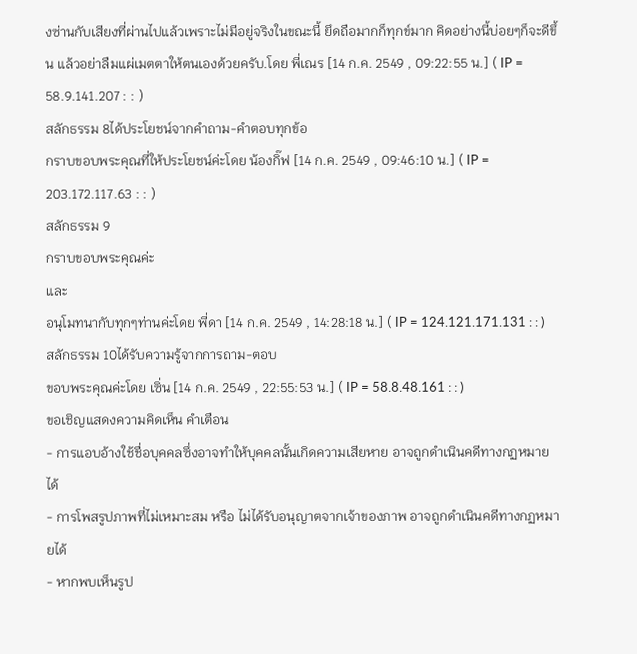งซ่านกับเสียงที่ผ่านไปแล้วเพราะไม่มีอยู่จริงในขณะนี้ ยึดถือมากก็ทุกข์มาก คิดอย่างนี้บ่อยๆก็จะดีขึ้น แล้วอย่าลืมแผ่เมตตาให้ตนเองด้วยครับ.โดย พี่เณร [14 ก.ค. 2549 , 09:22:55 น.] ( IP = 58.9.141.207 : : )
สลักธรรม 8ได้ประโยชน์จากคำถาม-คำตอบทุกข้อ
กราบขอบพระคุณที่ให้ประโยชน์ค่ะโดย น้องกิ๊ฟ [14 ก.ค. 2549 , 09:46:10 น.] ( IP = 203.172.117.63 : : )
สลักธรรม 9
กราบขอบพระคุณค่ะ
และ
อนุโมทนากับทุกๆท่านค่ะโดย พี่ดา [14 ก.ค. 2549 , 14:28:18 น.] ( IP = 124.121.171.131 : : )
สลักธรรม 10ได้รับความรู้จากการถาม-ตอบ
ขอบพระคุณค่ะโดย เซิ่น [14 ก.ค. 2549 , 22:55:53 น.] ( IP = 58.8.48.161 : : )
ขอเชิญแสดงความคิดเห็น คำเตือน
- การแอบอ้างใช้ชื่อบุคคลซึ่งอาจทำให้บุคคลนั้นเกิดความเสียหาย อาจถูกดำเนินคดีทางกฏหมายได้
- การโพสรูปภาพที่ไม่เหมาะสม หรือ ไม่ได้รับอนุญาตจากเจ้าของภาพ อาจถูกดำเนินคดีทางกฏหมายได้
- หากพบเห็นรูป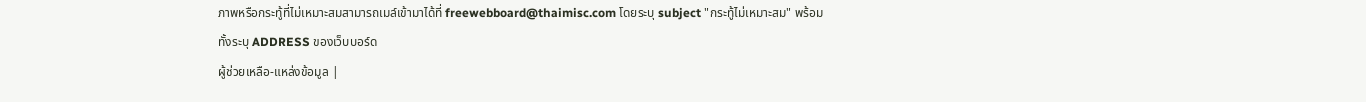ภาพหรือกระทู้ที่ไม่เหมาะสมสามารถเมล์เข้ามาได้ที่ freewebboard@thaimisc.com โดยระบุ subject "กระทู้ไม่เหมาะสม" พร้อมทั้งระบุ ADDRESS ของเว็บบอร์ด
ผู้ช่วยเหลือ-แหล่งข้อมูล |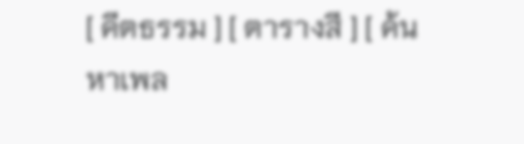[ คีตธรรม ] [ ตารางสี ] [ ค้นหาเพล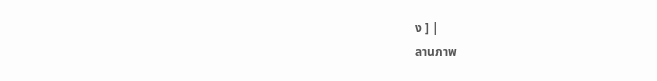ง ] |
ลานภาพ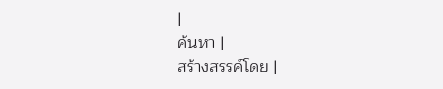|
ค้นหา |
สร้างสรรค์โดย |